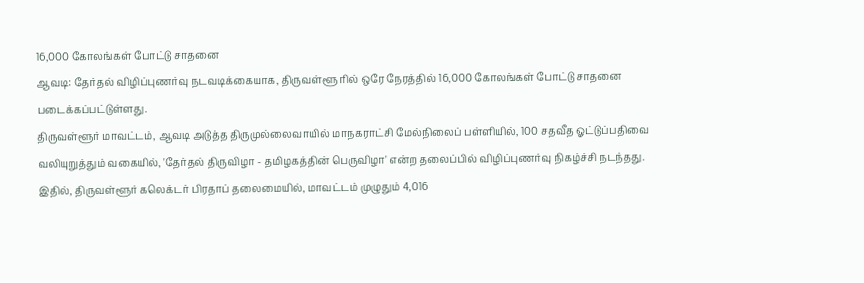16,000 கோலங்கள் போட்டு சாதனை
ஆவடி: தேர்தல் விழிப்புணர்வு நடவடிக்கையாக, திருவள்ளூ ரில் ஒரே நேரத்தில் 16,000 கோலங்கள் போட்டு சாதனை படைக்கப்பட்டுள்ளது.
திருவள்ளூர் மாவட்டம், ஆவடி அடுத்த திருமுல்லைவாயில் மாநகராட்சி மேல்நிலைப் பள்ளியில், 100 சதவீத ஓட்டுப்பதிவை வலியுறுத்தும் வகையில், 'தேர்தல் திருவிழா - தமிழகத்தின் பெருவிழா' என்ற தலைப்பில் விழிப்புணர்வு நிகழ்ச்சி நடந்தது.
இதில், திருவள்ளூர் கலெக்டர் பிரதாப் தலைமையில், மாவட்டம் முழுதும் 4,016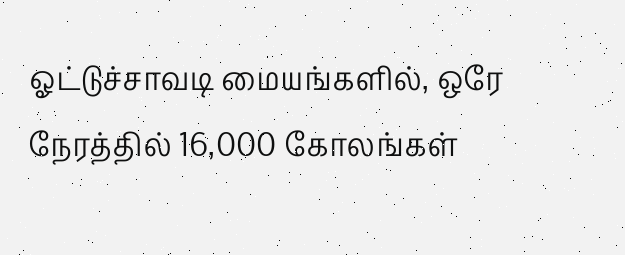ஓட்டுச்சாவடி மையங்களில், ஒரே நேரத்தில் 16,000 கோலங்கள்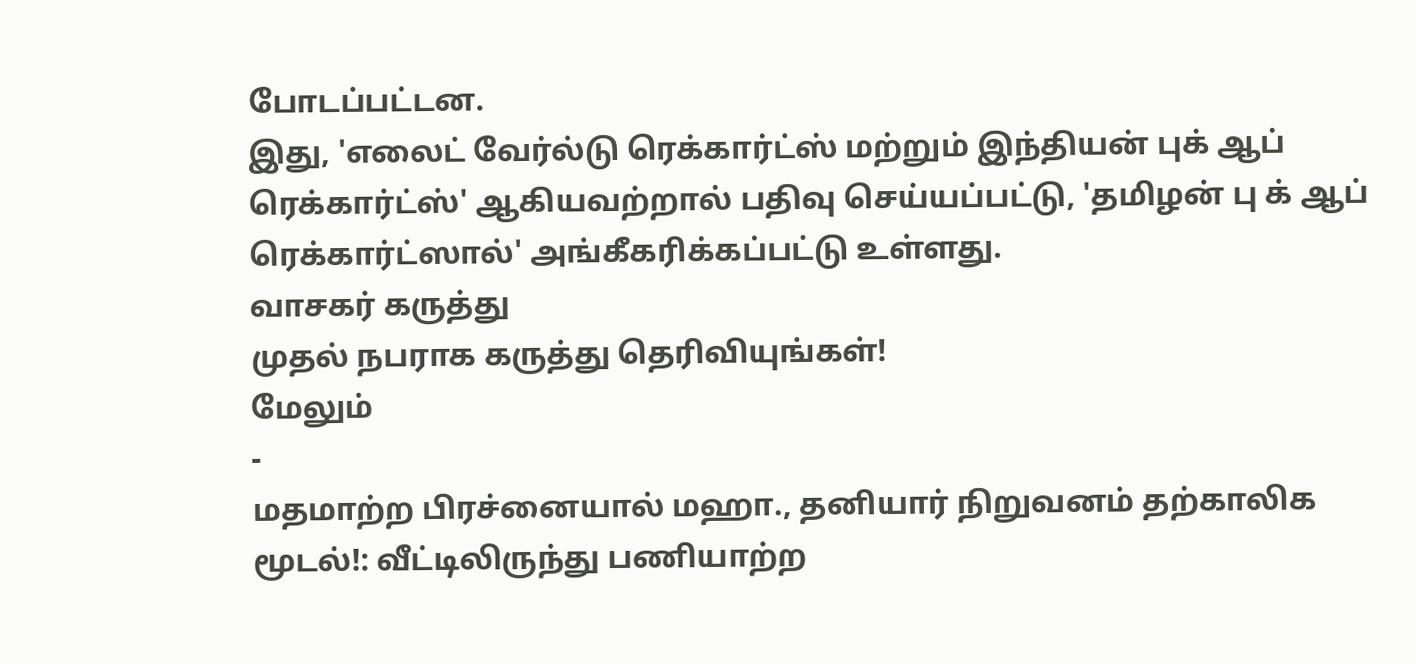போடப்பட்டன.
இது, 'எலைட் வேர்ல்டு ரெக்கார்ட்ஸ் மற்றும் இந்தியன் புக் ஆப் ரெக்கார்ட்ஸ்' ஆகியவற்றால் பதிவு செய்யப்பட்டு, 'தமிழன் பு க் ஆப் ரெக்கார்ட்ஸால்' அங்கீகரிக்கப்பட்டு உள்ளது.
வாசகர் கருத்து
முதல் நபராக கருத்து தெரிவியுங்கள்!
மேலும்
-
மதமாற்ற பிரச்னையால் மஹா., தனியார் நிறுவனம் தற்காலிக மூடல்!: வீட்டிலிருந்து பணியாற்ற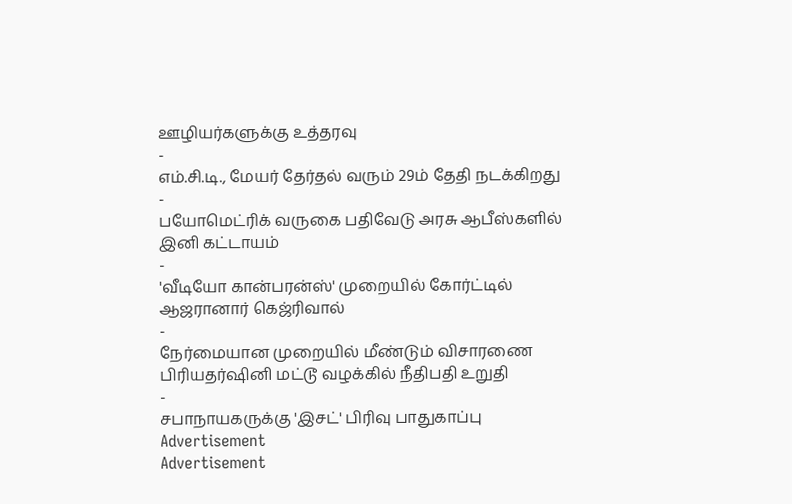ஊழியர்களுக்கு உத்தரவு
-
எம்.சி.டி., மேயர் தேர்தல் வரும் 29ம் தேதி நடக்கிறது
-
பயோமெட்ரிக் வருகை பதிவேடு அரசு ஆபீஸ்களில் இனி கட்டாயம்
-
'வீடியோ கான்பரன்ஸ்' முறையில் கோர்ட்டில் ஆஜரானார் கெஜ்ரிவால்
-
நேர்மையான முறையில் மீண்டும் விசாரணை பிரியதர்ஷினி மட்டூ வழக்கில் நீதிபதி உறுதி
-
சபாநாயகருக்கு 'இசட்' பிரிவு பாதுகாப்பு
Advertisement
Advertisement